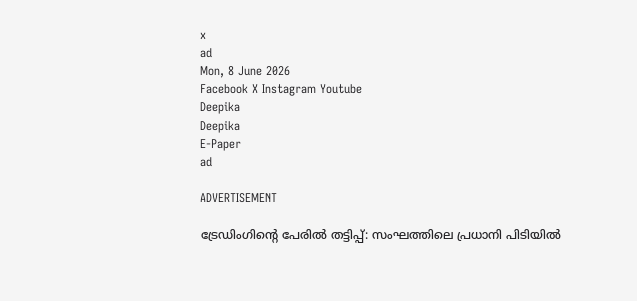x
ad
Mon, 8 June 2026
Facebook X Instagram Youtube
Deepika
Deepika
E-Paper
ad

ADVERTISEMENT

ട്രേഡിംഗിന്‍റെ പേരില്‍ തട്ടിപ്പ്: സംഘത്തിലെ പ്രധാനി പിടിയില്‍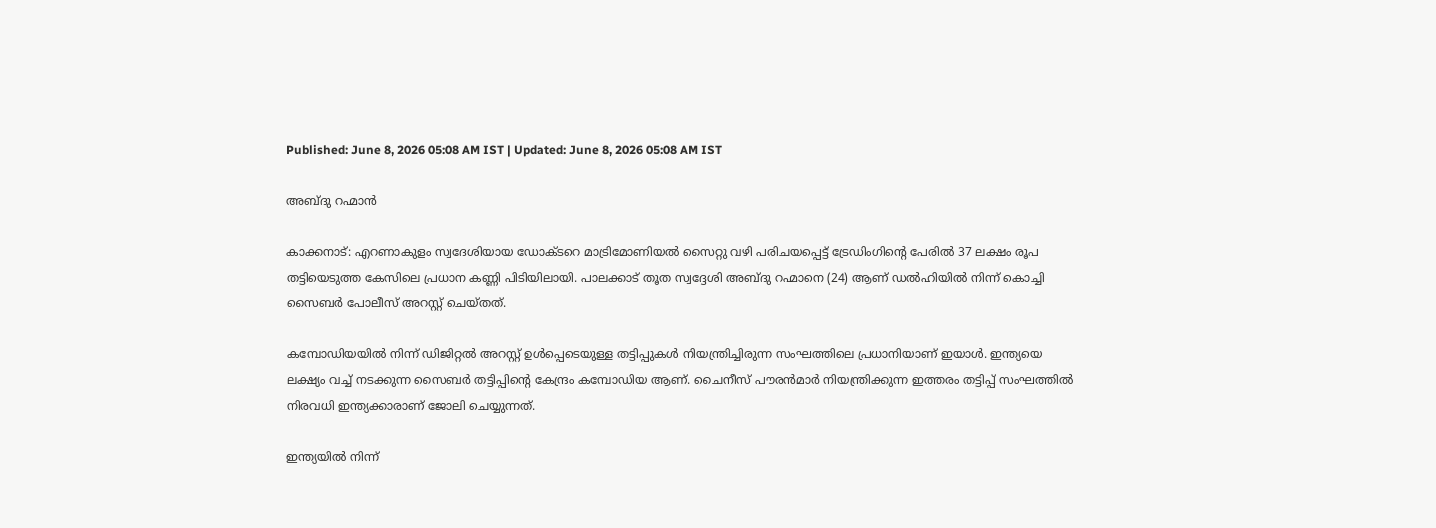Published: June 8, 2026 05:08 AM IST | Updated: June 8, 2026 05:08 AM IST

അബ്ദു റഹ്മാന്‍

കാക്കനാട്: എറണാകുളം സ്വദേശിയായ ഡോക്ടറെ മാട്രിമോണിയല്‍ സൈറ്റു വഴി പരിചയപ്പെട്ട് ട്രേഡിംഗിന്‍റെ പേരില്‍ 37 ലക്ഷം രൂപ തട്ടിയെടുത്ത കേസിലെ പ്രധാന കണ്ണി പിടിയിലായി. പാലക്കാട് തൂത സ്വദ്ദേശി അബ്ദു റഹ്മാനെ (24) ആണ് ഡല്‍ഹിയില്‍ നിന്ന് കൊച്ചി സൈബര്‍ പോലീസ് അറസ്റ്റ് ചെയ്തത്.

കമ്പോഡിയയില്‍ നിന്ന് ഡിജിറ്റല്‍ അറസ്റ്റ് ഉള്‍പ്പെടെയുള്ള തട്ടിപ്പുകള്‍ നിയന്ത്രിച്ചിരുന്ന സംഘത്തിലെ പ്രധാനിയാണ് ഇയാള്‍. ഇന്ത്യയെ ലക്ഷ്യം വച്ച് നടക്കുന്ന സൈബര്‍ തട്ടിപ്പിന്‍റെ കേന്ദ്രം കമ്പോഡിയ ആണ്. ചൈനീസ് പൗരന്‍മാര്‍ നിയന്ത്രിക്കുന്ന ഇത്തരം തട്ടിപ്പ് സംഘത്തില്‍ നിരവധി ഇന്ത്യക്കാരാണ് ജോലി ചെയ്യുന്നത്.

ഇന്ത്യയില്‍ നിന്ന്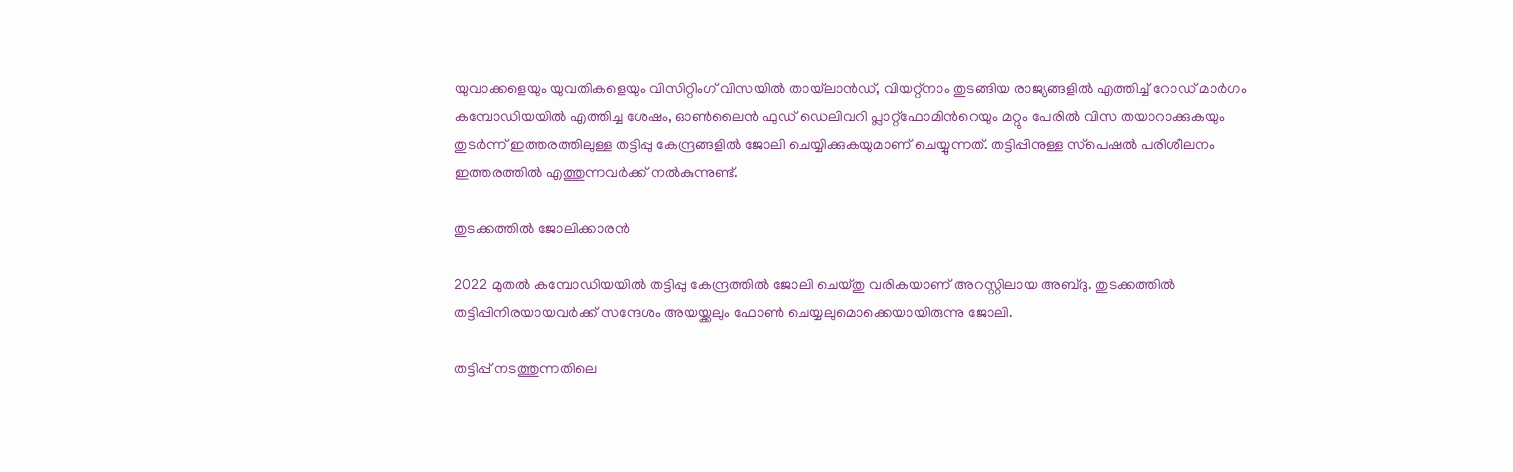യുവാക്കളെയും യുവതികളെയും വിസിറ്റിംഗ് വിസയില്‍ തായ്‌ലാൻഡ്, വിയറ്റ്‌നാം തുടങ്ങിയ രാജ്യങ്ങളില്‍ എത്തിച്ച് റോഡ് മാര്‍ഗം കമ്പോഡിയയില്‍ എത്തിച്ച ശേഷം, ഓണ്‍ലൈന്‍ ഫുഡ് ഡെലിവറി പ്ലാറ്റ്ഫോമിന്‍റെയും മറ്റും പേരില്‍ വിസ തയാറാക്കുകയും തുടര്‍ന്ന് ഇത്തരത്തിലുള്ള തട്ടിപ്പു കേന്ദ്രങ്ങളില്‍ ജോലി ചെയ്യിക്കുകയുമാണ് ചെയ്യുന്നത്. തട്ടിപ്പിനുള്ള സ്‌പെഷല്‍ പരിശീലനം ഇത്തരത്തില്‍ എത്തുന്നവര്‍ക്ക് നല്‍കുന്നുണ്ട്.

തുടക്കത്തിൽ ജോലിക്കാരൻ

2022 മുതല്‍ കമ്പോഡിയയില്‍ തട്ടിപ്പു കേന്ദ്രത്തില്‍ ജോലി ചെയ്തു വരികയാണ് അറസ്റ്റിലായ അബ്ദു. തുടക്കത്തില്‍ തട്ടിപ്പിനിരയായവര്‍ക്ക് സന്ദേശം അയയ്ക്കലും ഫോണ്‍ ചെയ്യലുമൊക്കെയായിരുന്നു ജോലി.

തട്ടിപ്പ് നടത്തുന്നതിലെ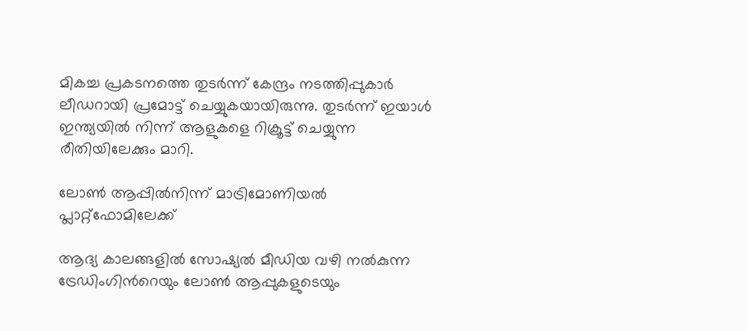മികച്ച പ്രകടനത്തെ തുടര്‍ന്ന് കേന്ദ്രം നടത്തിപ്പുകാര്‍ ലീഡറായി പ്രമോട്ട് ചെയ്യുകയായിരുന്നു. തുടര്‍ന്ന് ഇയാള്‍ ഇന്ത്യയില്‍ നിന്ന് ആളുകളെ റിക്രൂട്ട് ചെയ്യുന്ന രീതിയിലേക്കും മാറി.

ലോൺ ആപ്പിൽനിന്ന് മാട്രിമോണിയൽ പ്ലാറ്റ്ഫോമിലേക്ക്

ആദ്യ കാലങ്ങളില്‍ സോഷ്യല്‍ മീഡിയ വഴി നല്‍കുന്ന ട്രേഡിംഗിന്‍റെയും ലോണ്‍ ആപ്പുകളുടെയും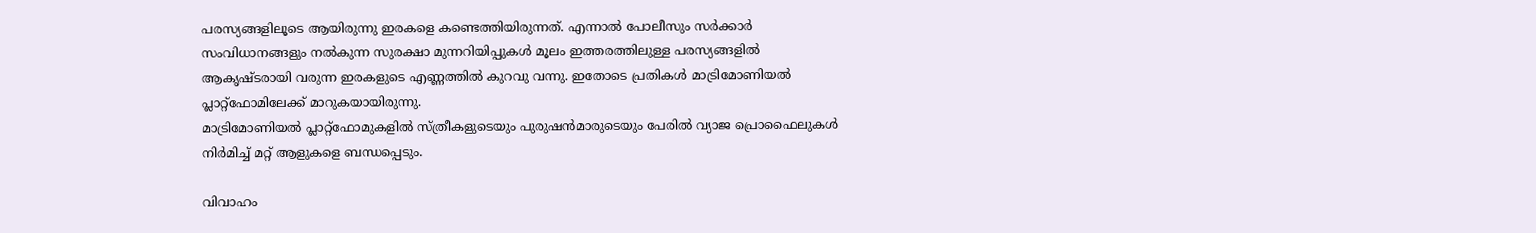പരസ്യങ്ങളിലൂടെ ആയിരുന്നു ഇരകളെ കണ്ടെത്തിയിരുന്നത്. എന്നാല്‍ പോലീസും സര്‍ക്കാര്‍ സംവിധാനങ്ങളും നല്‍കുന്ന സുരക്ഷാ മുന്നറിയിപ്പുകള്‍ മൂലം ഇത്തരത്തിലുള്ള പരസ്യങ്ങളില്‍ ആകൃഷ്ടരായി വരുന്ന ഇരകളുടെ എണ്ണത്തില്‍ കുറവു വന്നു. ഇതോടെ പ്രതികള്‍ മാട്രിമോണിയല്‍ പ്ലാറ്റ്‌ഫോമിലേക്ക് മാറുകയായിരുന്നു.
മാട്രിമോണിയല്‍ പ്ലാറ്റ്‌ഫോമുകളില്‍ സ്ത്രീകളുടെയും പുരുഷന്‍മാരുടെയും പേരില്‍ വ്യാജ പ്രൊഫൈലുകള്‍ നിര്‍മിച്ച് മറ്റ് ആളുകളെ ബന്ധപ്പെടും.

വിവാഹം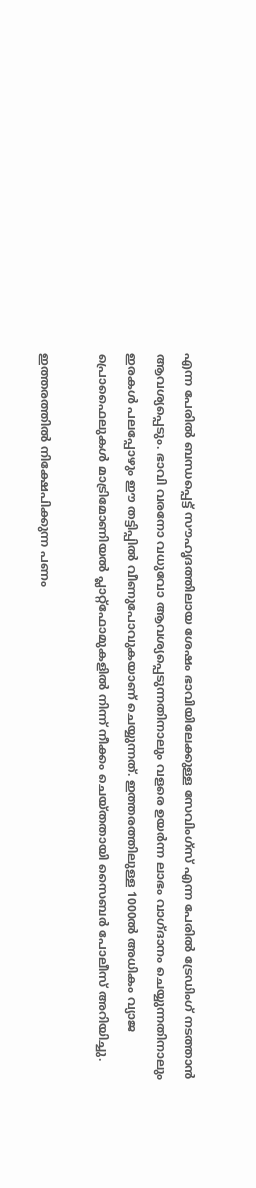എന്ന പേരില്‍ ബന്ധപ്പെട്ട് സൗഹൃദത്തിലായ ശേഷം ഭാവിയിലേക്കുള്ള സേവിംഗ്‌സ് എന്ന പേരില്‍ ട്രേഡിംഗ് നടത്താന്‍ ആവശ്യപ്പെടും. ഭാവി വരനോ വധുവോ ആവശ്യപ്പെടുന്നതിനാലും വളരെ ഉയര്‍ന്ന ലാഭം വാഗ്ദാനം ചെയ്യുന്നതിനാലും ഇരകള്‍ പലപ്പോഴും ഈ തട്ടിപ്പില്‍ വീണുപോവുകയാണ് ചെയ്യുന്നത്. ഇത്തരത്തിലുള്ള 1000ല്‍ അധികം വ്യാജ പ്രൊഫൈലുകള്‍ മാട്രിമോണിയല്‍ പ്ലാറ്റ്‌ഫോമുകളില്‍ നിന്ന് നീക്കം ചെയ്തതായി സൈബര്‍ പോലീസ് അറിയിച്ചു.

ഇത്തരത്തില്‍ നിക്ഷേപിക്കുന്ന പണം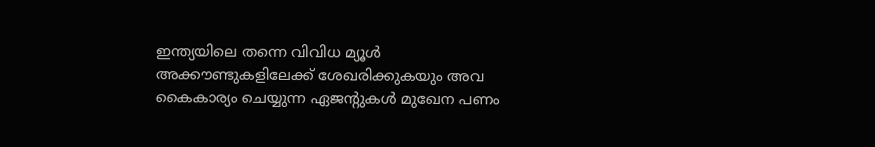ഇന്ത്യയിലെ തന്നെ വിവിധ മ്യൂള്‍ അക്കൗണ്ടുകളിലേക്ക് ശേഖരിക്കുകയും അവ കൈകാര്യം ചെയ്യുന്ന ഏജന്‍റുകള്‍ മുഖേന പണം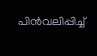പിന്‍വലിപ്പിച്ച്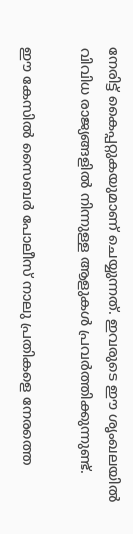നേരിട്ട് കൈപ്പറ്റുകയുമാണ് ചെയ്യുന്നത്. ഇവരുടെ ഈ ശൃംഖലയില്‍ വിവിധ രാജ്യങ്ങളില്‍ നിന്നുള്ള ആളുകള്‍ പ്രവര്‍ത്തിക്കുന്നുണ്ട്.

ഈ കേസില്‍ സൈബര്‍ പോലീസ് നാലു പ്രതികളെ നേരത്തെ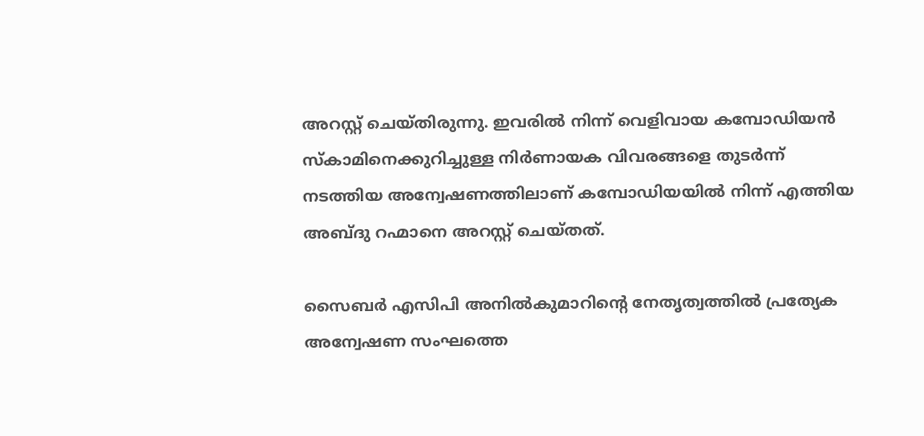അറസ്റ്റ് ചെയ്തിരുന്നു. ഇവരില്‍ നിന്ന് വെളിവായ കമ്പോഡിയന്‍ സ്‌കാമിനെക്കുറിച്ചുള്ള നിര്‍ണായക വിവരങ്ങളെ തുടര്‍ന്ന് നടത്തിയ അന്വേഷണത്തിലാണ് കമ്പോഡിയയില്‍ നിന്ന് എത്തിയ അബ്ദു റഹ്മാനെ അറസ്റ്റ് ചെയ്തത്.

സൈബര്‍ എസിപി അനില്‍കുമാറിന്‍റെ നേതൃത്വത്തില്‍ പ്രത്യേക അന്വേഷണ സംഘത്തെ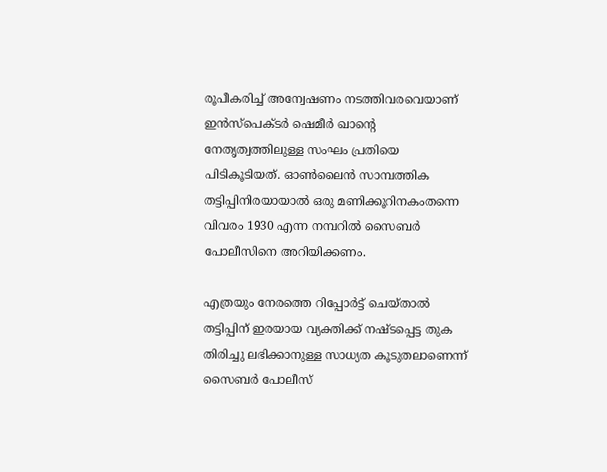രൂപീകരിച്ച് അന്വേഷണം നടത്തിവരവെയാണ് ഇന്‍സ്‌പെക്ടര്‍ ഷെമീര്‍ ഖാന്‍റെ നേതൃത്വത്തിലുള്ള സംഘം പ്രതിയെ പിടികൂടിയത്. ഓണ്‍ലൈന്‍ സാമ്പത്തിക തട്ടിപ്പിനിരയായാൽ ഒരു മണിക്കൂറിനകംതന്നെ വിവരം 1930 എന്ന നമ്പറില്‍ സൈബര്‍ പോലീസിനെ അറിയിക്കണം.

എത്രയും നേരത്തെ റിപ്പോര്‍ട്ട് ചെയ്താല്‍ തട്ടിപ്പിന് ഇരയായ വ്യക്തിക്ക് നഷ്ടപ്പെട്ട തുക തിരിച്ചു ലഭിക്കാനുള്ള സാധ്യത കൂടുതലാണെന്ന് സൈബര്‍ പോലീസ്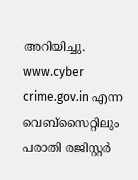അറിയിച്ചു. www.cyber crime.gov.in എന്ന വെബ്‌സൈറ്റിലും പരാതി രജിസ്റ്റര്‍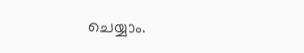ചെയ്യാം.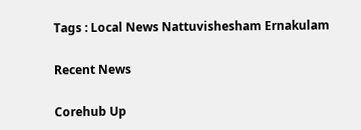Tags : Local News Nattuvishesham Ernakulam

Recent News

Corehub Up